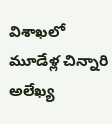విశాఖలో మూడేళ్ల చిన్నారి అలేఖ్య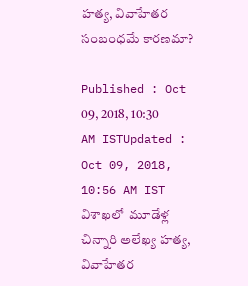హత్య, వివాహేతర సంబంధమే కారణమా?

Published : Oct 09, 2018, 10:30 AM ISTUpdated : Oct 09, 2018, 10:56 AM IST
విశాఖలో  మూడేళ్ల చిన్నారి అలేఖ్య హత్య, వివాహేతర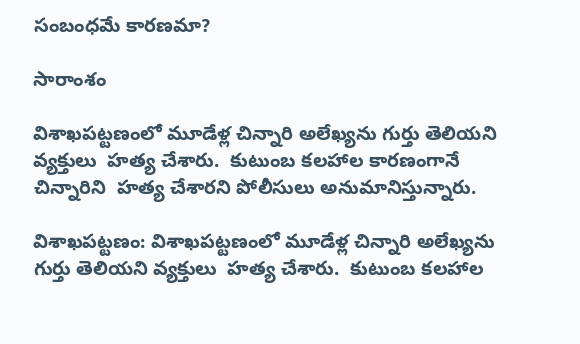సంబంధమే కారణమా?

సారాంశం

విశాఖపట్టణంలో మూడేళ్ల చిన్నారి అలేఖ్యను గుర్తు తెలియని వ్యక్తులు  హత్య చేశారు.  కుటుంబ కలహాల కారణంగానే చిన్నారిని  హత్య చేశారని పోలీసులు అనుమానిస్తున్నారు.

విశాఖపట్టణం: విశాఖపట్టణంలో మూడేళ్ల చిన్నారి అలేఖ్యను గుర్తు తెలియని వ్యక్తులు  హత్య చేశారు.  కుటుంబ కలహాల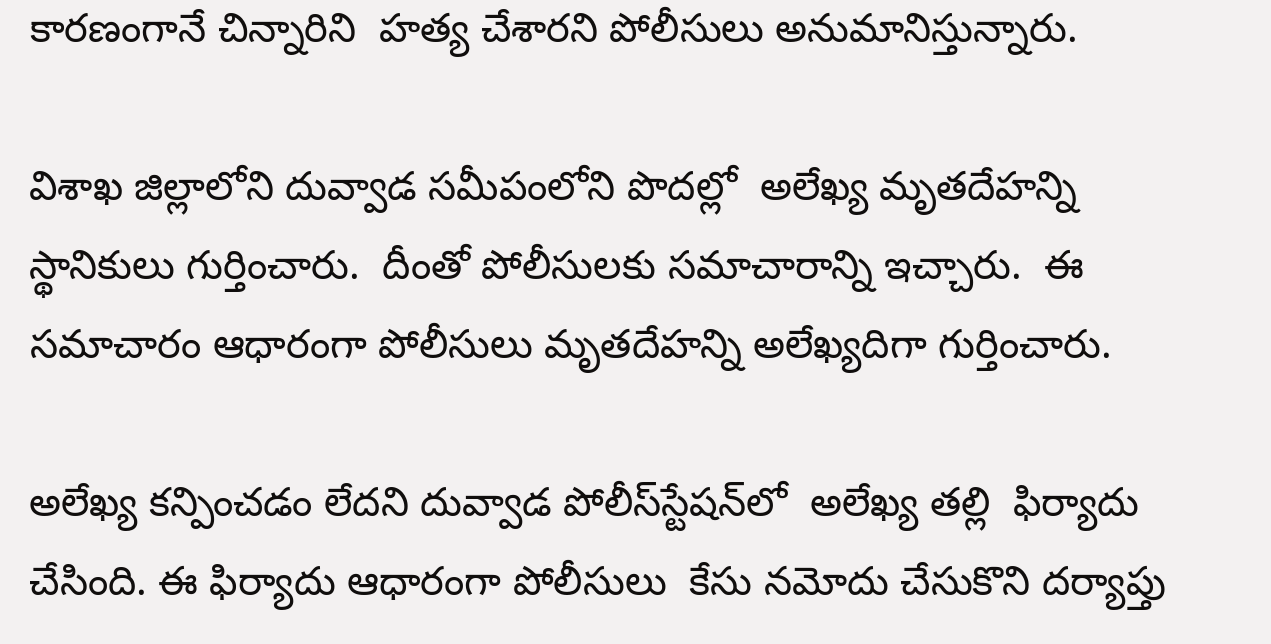కారణంగానే చిన్నారిని  హత్య చేశారని పోలీసులు అనుమానిస్తున్నారు.

విశాఖ జిల్లాలోని దువ్వాడ సమీపంలోని పొదల్లో  అలేఖ్య మృతదేహన్ని స్థానికులు గుర్తించారు.  దీంతో పోలీసులకు సమాచారాన్ని ఇచ్చారు.  ఈ సమాచారం ఆధారంగా పోలీసులు మృతదేహన్ని అలేఖ్యదిగా గుర్తించారు.

అలేఖ్య కన్పించడం లేదని దువ్వాడ పోలీస్‌స్టేషన్‌లో  అలేఖ్య తల్లి  ఫిర్యాదు చేసింది. ఈ ఫిర్యాదు ఆధారంగా పోలీసులు  కేసు నమోదు చేసుకొని దర్యాప్తు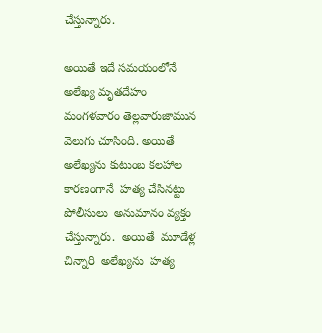చేస్తున్నారు.

అయితే ఇదే సమయంలోనే అలేఖ్య మృతదేహం  మంగళవారం తెల్లవారుజామున వెలుగు చూసింది. అయితే అలేఖ్యను కుటుంబ కలహాల కారణంగానే  హత్య చేసినట్టు పోలీసులు  అనుమానం వ్యక్తం చేస్తున్నారు.  అయితే  మూడేళ్ల చిన్నారి  అలేఖ్యను  హత్య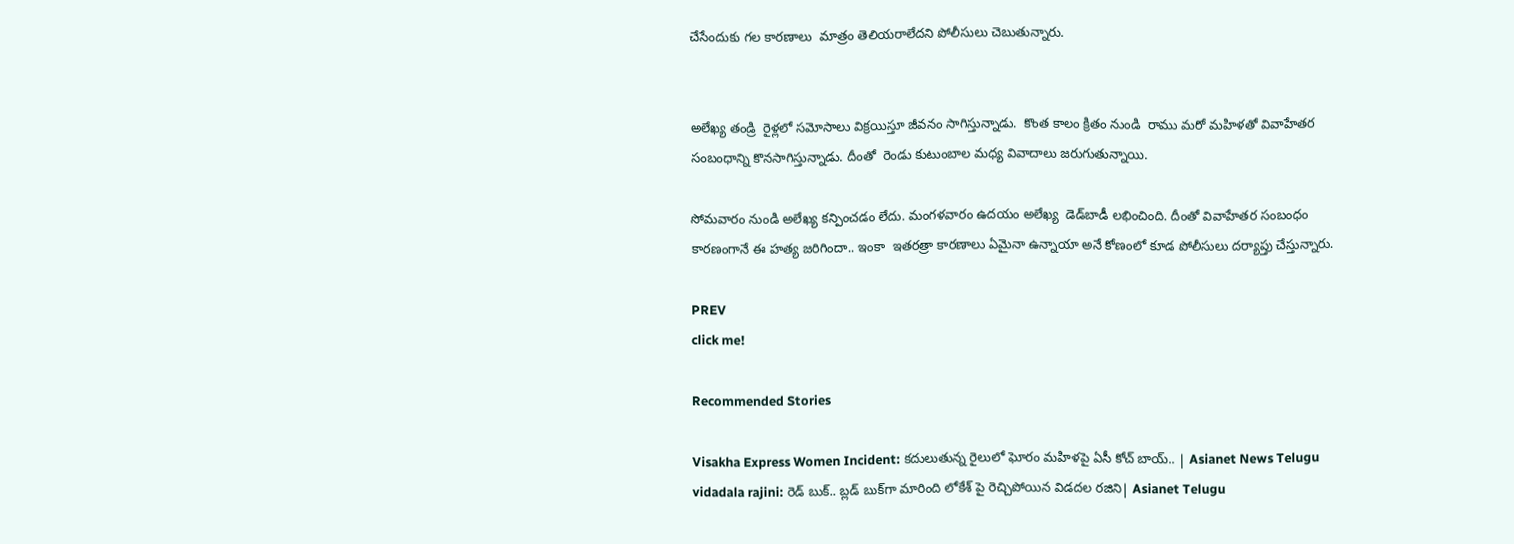చేసేందుకు గల కారణాలు  మాత్రం తెలియరాలేదని పోలీసులు చెబుతున్నారు.


అలేఖ్య తండ్రి  రైళ్లలో సమోసాలు విక్రయిస్తూ జీవనం సాగిస్తున్నాడు.  కొంత కాలం క్రితం నుండి  రాము మరో మహిళతో వివాహేతర సంబంధాన్ని కొనసాగిస్తున్నాడు. దీంతో  రెండు కుటుంబాల మధ్య వివాదాలు జరుగుతున్నాయి.

సోమవారం నుండి అలేఖ్య కన్పించడం లేదు. మంగళవారం ఉదయం అలేఖ్య  డెడ్‌బాడీ లభించింది. దీంతో వివాహేతర సంబంధం కారణంగానే ఈ హత్య జరిగిందా.. ఇంకా  ఇతరత్రా కారణాలు ఏమైనా ఉన్నాయా అనే కోణంలో కూడ పోలీసులు దర్యాప్తు చేస్తున్నారు.

PREV
click me!

Recommended Stories

Visakha Express Women Incident: కదులుతున్న రైలులో ఘోరం మహిళపై ఏసీ కోచ్‌ బాయ్.. | Asianet News Telugu
vidadala rajini: రెడ్ బుక్.. బ్లడ్ బుక్‌గా మారింది లోకేశ్ పై రెచ్చిపోయిన విడదల రజిని| Asianet Telugu